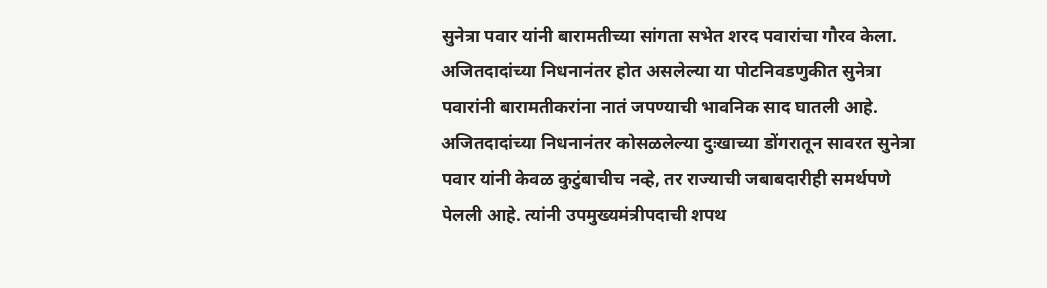सुनेत्रा पवार यांनी बारामतीच्या सांगता सभेत शरद पवारांचा गौरव केला. अजितदादांच्या निधनानंतर होत असलेल्या या पोटनिवडणुकीत सुनेत्रा पवारांनी बारामतीकरांना नातं जपण्याची भावनिक साद घातली आहे.
अजितदादांच्या निधनानंतर कोसळलेल्या दुःखाच्या डोंगरातून सावरत सुनेत्रा पवार यांनी केवळ कुटुंबाचीच नव्हे, तर राज्याची जबाबदारीही समर्थपणे पेलली आहे. त्यांनी उपमुख्यमंत्रीपदाची शपथ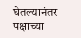घेतल्यानंतर पक्षाच्या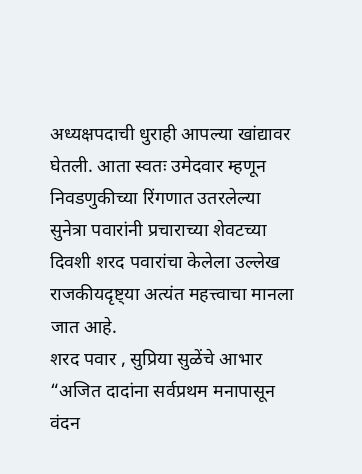अध्यक्षपदाची धुराही आपल्या खांद्यावर घेतली. आता स्वतः उमेदवार म्हणून निवडणुकीच्या रिंगणात उतरलेल्या सुनेत्रा पवारांनी प्रचाराच्या शेवटच्या दिवशी शरद पवारांचा केलेला उल्लेख राजकीयदृष्ट्या अत्यंत महत्त्वाचा मानला जात आहे.
शरद पवार , सुप्रिया सुळेंचे आभार
“अजित दादांना सर्वप्रथम मनापासून वंदन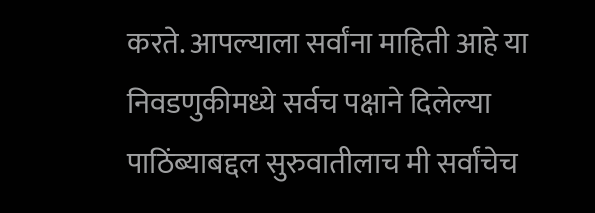करते. आपल्याला सर्वांना माहिती आहे या निवडणुकीमध्ये सर्वच पक्षाने दिलेल्या पाठिंब्याबद्दल सुरुवातीलाच मी सर्वांचेच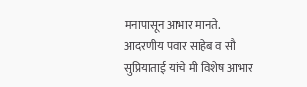मनापासून आभार मानते. आदरणीय पवार साहेब व सौ सुप्रियाताई यांचे मी विशेष आभार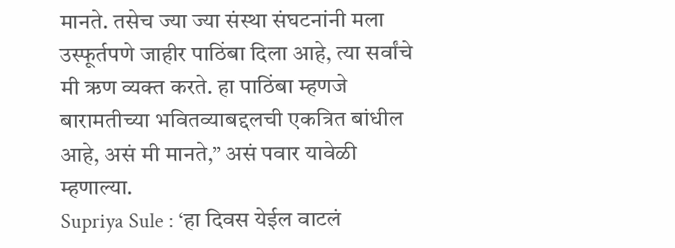मानते. तसेच ज्या ज्या संस्था संघटनांनी मला उस्फूर्तपणे जाहीर पाठिंबा दिला आहे, त्या सर्वांचे मी ऋण व्यक्त करते. हा पाठिंबा म्हणजे बारामतीच्या भवितव्याबद्दलची एकत्रित बांधील आहे, असं मी मानते,” असं पवार यावेळी म्हणाल्या.
Supriya Sule : ‘हा दिवस येईल वाटलं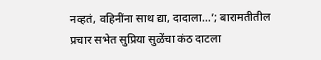नव्हतं, वहिनींना साथ द्या, दादाला…’; बारामतीतील प्रचार सभेत सुप्रिया सुळेंचा कंठ दाटला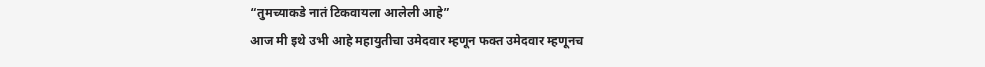“तुमच्याकडे नातं टिकवायला आलेली आहे”
आज मी इथे उभी आहे महायुतीचा उमेदवार म्हणून फक्त उमेदवार म्हणूनच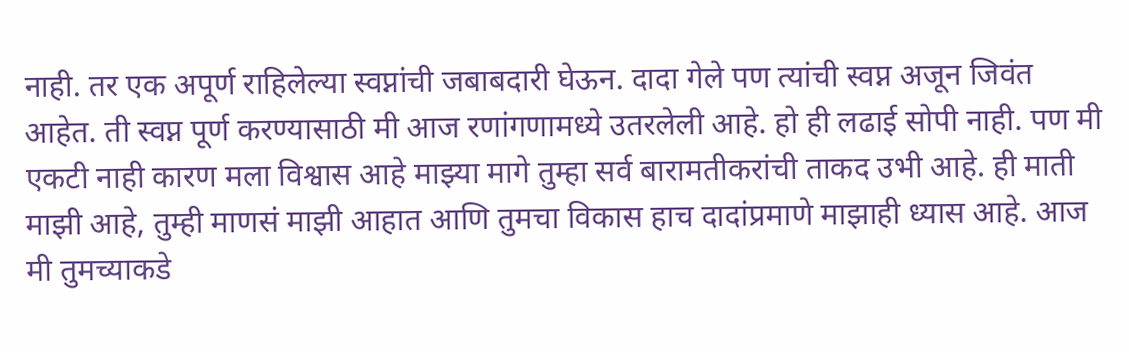नाही. तर एक अपूर्ण राहिलेल्या स्वप्नांची जबाबदारी घेऊन. दादा गेले पण त्यांची स्वप्न अजून जिवंत आहेत. ती स्वप्न पूर्ण करण्यासाठी मी आज रणांगणामध्ये उतरलेली आहे. हो ही लढाई सोपी नाही. पण मी एकटी नाही कारण मला विश्वास आहे माझ्या मागे तुम्हा सर्व बारामतीकरांची ताकद उभी आहे. ही माती माझी आहे, तुम्ही माणसं माझी आहात आणि तुमचा विकास हाच दादांप्रमाणे माझाही ध्यास आहे. आज मी तुमच्याकडे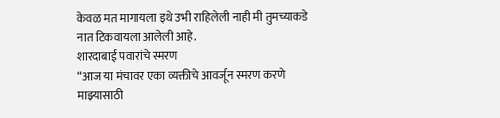केवळ मत मागायला इथे उभी राहिलेली नाही मी तुमच्याकडे नात टिकवायला आलेली आहे.
शारदाबाई पवारांचे स्मरण
“आज या मंचावर एका व्यक्तीचे आवर्जून स्मरण करणे माझ्यासाठी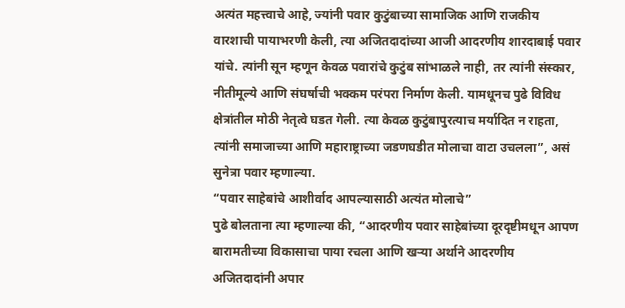अत्यंत महत्त्वाचे आहे, ज्यांनी पवार कुटुंबाच्या सामाजिक आणि राजकीय वारशाची पायाभरणी केली, त्या अजितदादांच्या आजी आदरणीय शारदाबाई पवार यांचे. त्यांनी सून म्हणून केवळ पवारांचे कुटुंब सांभाळले नाही, तर त्यांनी संस्कार, नीतीमूल्ये आणि संघर्षाची भक्कम परंपरा निर्माण केली. यामधूनच पुढे विविध क्षेत्रांतील मोठी नेतृत्वे घडत गेली. त्या केवळ कुटुंबापुरत्याच मर्यादित न राहता, त्यांनी समाजाच्या आणि महाराष्ट्राच्या जडणघडीत मोलाचा वाटा उचलला”, असं सुनेत्रा पवार म्हणाल्या.
“पवार साहेबांचे आशीर्वाद आपल्यासाठी अत्यंत मोलाचे”
पुढे बोलताना त्या म्हणाल्या की, “आदरणीय पवार साहेबांच्या दूरदृष्टीमधून आपण बारामतीच्या विकासाचा पाया रचला आणि खऱ्या अर्थाने आदरणीय अजितदादांनी अपार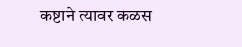कष्टाने त्यावर कळस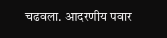चढवला. आदरणीय पवार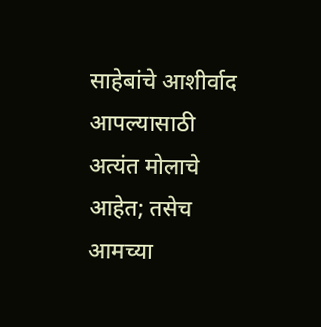साहेबांचे आशीर्वाद आपल्यासाठी अत्यंत मोलाचे आहेत; तसेच आमच्या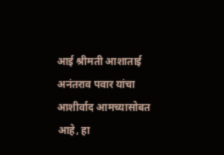आई श्रीमती आशाताई अनंतराव पवार यांचा आशीर्वाद आमच्यासोबत आहे, हा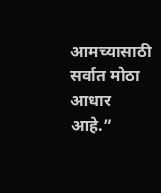आमच्यासाठी सर्वात मोठा आधार आहे.”